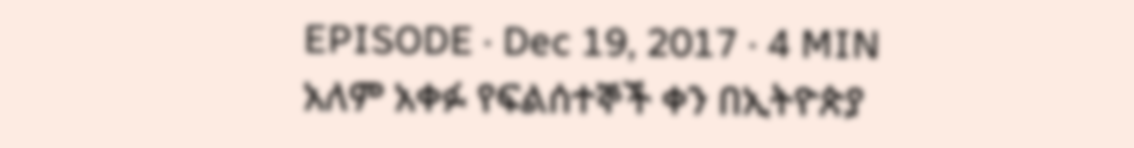EPISODE · Dec 19, 2017 · 4 MIN
አለም አቀፉ የፍልሰተኞች ቀን በኢትዮጵያ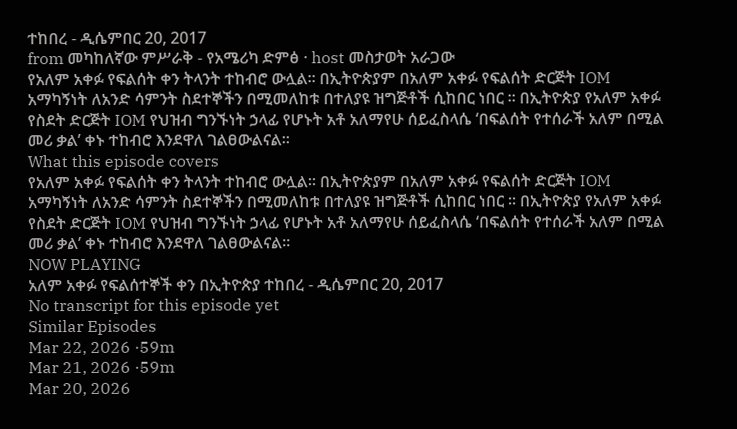ተከበረ - ዲሴምበር 20, 2017
from መካከለኛው ምሥራቅ - የአሜሪካ ድምፅ · host መስታወት አራጋው
የአለም አቀፉ የፍልሰት ቀን ትላንት ተከብሮ ውሏል። በኢትዮጵያም በአለም አቀፉ የፍልሰት ድርጅት IOM አማካኝነት ለአንድ ሳምንት ስደተኞችን በሚመለከቱ በተለያዩ ዝግጅቶች ሲከበር ነበር ። በኢትዮጵያ የአለም አቀፉ የስደት ድርጅት IOM የህዝብ ግንኙነት ኃላፊ የሆኑት አቶ አለማየሁ ሰይፈስላሴ ‘በፍልሰት የተሰራች አለም በሚል መሪ ቃል’ ቀኑ ተከብሮ እንደዋለ ገልፀውልናል።
What this episode covers
የአለም አቀፉ የፍልሰት ቀን ትላንት ተከብሮ ውሏል። በኢትዮጵያም በአለም አቀፉ የፍልሰት ድርጅት IOM አማካኝነት ለአንድ ሳምንት ስደተኞችን በሚመለከቱ በተለያዩ ዝግጅቶች ሲከበር ነበር ። በኢትዮጵያ የአለም አቀፉ የስደት ድርጅት IOM የህዝብ ግንኙነት ኃላፊ የሆኑት አቶ አለማየሁ ሰይፈስላሴ ‘በፍልሰት የተሰራች አለም በሚል መሪ ቃል’ ቀኑ ተከብሮ እንደዋለ ገልፀውልናል።
NOW PLAYING
አለም አቀፉ የፍልሰተኞች ቀን በኢትዮጵያ ተከበረ - ዲሴምበር 20, 2017
No transcript for this episode yet
Similar Episodes
Mar 22, 2026 ·59m
Mar 21, 2026 ·59m
Mar 20, 2026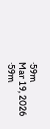·59m
Mar 19, 2026 ·59m